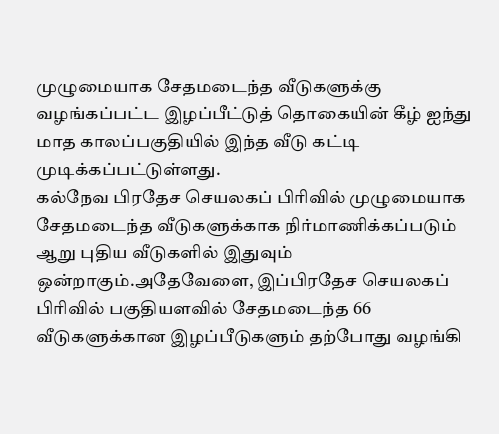முழுமையாக சேதமடைந்த வீடுகளுக்கு வழங்கப்பட்ட இழப்பீட்டுத் தொகையின் கீழ் ஐந்து மாத காலப்பகுதியில் இந்த வீடு கட்டி முடிக்கப்பட்டுள்ளது.
கல்நேவ பிரதேச செயலகப் பிரிவில் முழுமையாக சேதமடைந்த வீடுகளுக்காக நிர்மாணிக்கப்படும் ஆறு புதிய வீடுகளில் இதுவும் ஒன்றாகும்.அதேவேளை, இப்பிரதேச செயலகப் பிரிவில் பகுதியளவில் சேதமடைந்த 66 வீடுகளுக்கான இழப்பீடுகளும் தற்போது வழங்கி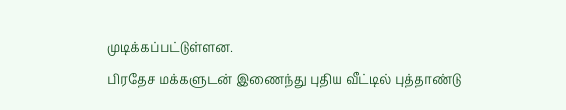முடிக்கப்பட்டுள்ளன.
பிரதேச மக்களுடன் இணைந்து புதிய வீட்டில் புத்தாண்டு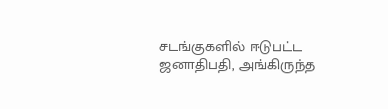சடங்குகளில் ஈடுபட்ட ஜனாதிபதி, அங்கிருந்த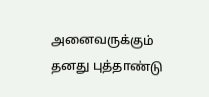அனைவருக்கும் தனது புத்தாண்டு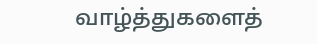வாழ்த்துகளைத்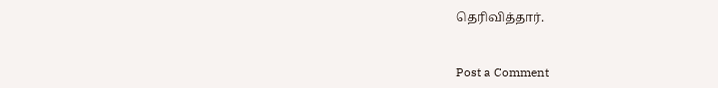தெரிவித்தார்.


Post a Comment